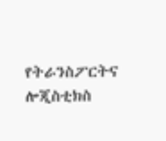የትራንስፖርትና ሎጂስቲክስ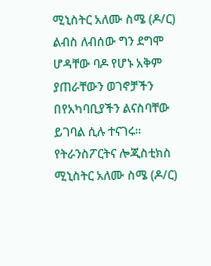ሚኒስትር አለሙ ስሜ (ዶ/ር) ልብስ ለብሰው ግን ደግሞ ሆዳቸው ባዶ የሆኑ አቅም ያጠራቸውን ወገኖቻችን በየአካባቢያችን ልናስባቸው ይገባል ሲሉ ተናገሩ፡፡የትራንስፖርትና ሎጂስቲክስ ሚኒስትር አለሙ ስሜ (ዶ/ር)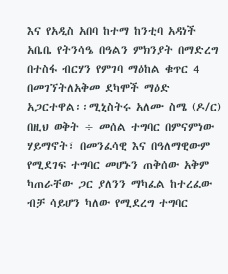እና የአዲስ አበባ ከተማ ከንቲባ አዳነች አቤቤ የትንሳዔ በዓልን ምክንያት በማድረግ በተስፋ ብርሃን የምገባ ማዕከል ቁጥር 4 በመገኘትለአቅመ ደካሞች ማዕድ አጋርተዋል፡፡ሚኒስትሩ አለሙ ስሜ (ዶ/ር) በዚህ ወቅት ÷ መሰል ተግባር በምናምነው ሃይማኖት፣ በመንፈሳዊ እና በዓለማዊውም የሚደገፍ ተግባር መሆኑን ጠቅሰው አቅም ካጠራቸው ጋር ያለንን ማካፈል ከተረፈው ብቻ ሳይሆን ካለው የሚደረግ ተግባር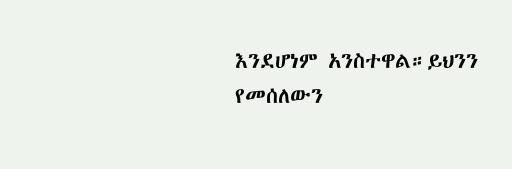እንደሆነም አንስተዋል።ይህንን የመሰለውን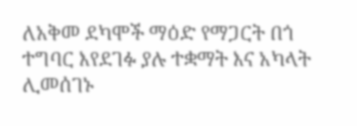ለአቅመ ደካሞች ማዕድ የማጋርት በጎ ተግባር እየደገፉ ያሉ ተቋማት እና አካላት ሊመሰገኑ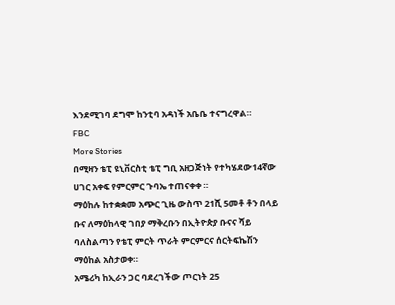እንደሚገባ ደግሞ ከንቲባ አዳነች አቤቤ ተናግረዋል።
FBC
More Stories
በሚዛን ቴፒ ዩኒቨርስቲ ቴፒ ግቢ አዘጋጅነት የተካሄደው14ኛው ሀገር አቀፍ የምርምር ጉባኤ ተጠናቀቀ ።
ማዕከሉ ከተቋቋመ አጭር ጊዜ ውስጥ 21ሺ 5መቶ ቶን በላይ ቡና ለማዕከላዊ ገበያ ማቅረቡን በኢትዮጵያ ቡናና ሻይ ባለስልጣን የቴፒ ምርት ጥራት ምርምርና ሰርትፍኬሽን ማዕከል አስታወቀ።
አሜሪካ ከኢራን ጋር ባደረገችው ጦርነት 25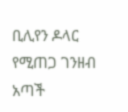ቢሊየን ዶላር የሚጠጋ ገንዘብ አጣች